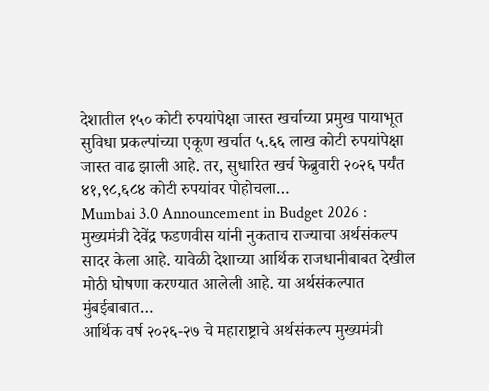देशातील १५० कोटी रुपयांपेक्षा जास्त खर्चाच्या प्रमुख पायाभूत सुविधा प्रकल्पांच्या एकूण खर्चात ५.६६ लाख कोटी रुपयांपेक्षा जास्त वाढ झाली आहे. तर, सुधारित खर्च फेब्रुवारी २०२६ पर्यंत ४१,९८,६८४ कोटी रुपयांवर पोहोचला…
Mumbai 3.0 Announcement in Budget 2026 : मुख्यमंत्री देवेंद्र फडणवीस यांनी नुकताच राज्याचा अर्थसंकल्प सादर केला आहे. यावेळी देशाच्या आर्थिक राजधानीबाबत देखील मोठी घोषणा करण्यात आलेली आहे. या अर्थसंकल्पात मुंबईबाबात…
आर्थिक वर्ष २०२६-२७ चे महाराष्ट्राचे अर्थसंकल्प मुख्यमंत्री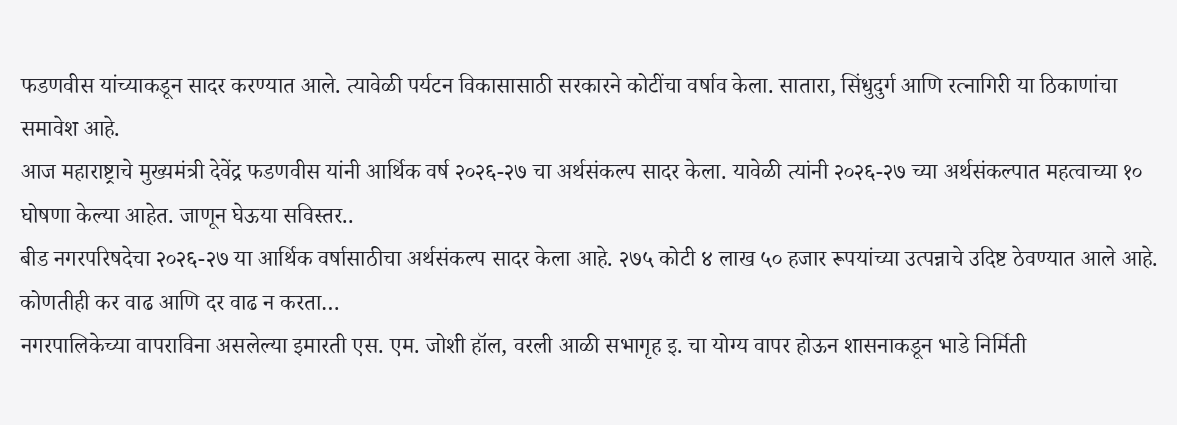फडणवीस यांच्याकडून सादर करण्यात आले. त्यावेळी पर्यटन विकासासाठी सरकारने कोटींचा वर्षाव केला. सातारा, सिंधुदुर्ग आणि रत्नागिरी या ठिकाणांचा समावेश आहे.
आज महाराष्ट्राचे मुख्यमंत्री देवेंद्र फडणवीस यांनी आर्थिक वर्ष २०२६-२७ चा अर्थसंकल्प सादर केला. यावेळी त्यांनी २०२६-२७ च्या अर्थसंकल्पात महत्वाच्या १० घोषणा केल्या आहेत. जाणून घेऊया सविस्तर..
बीड नगरपरिषदेचा २०२६-२७ या आर्थिक वर्षासाठीचा अर्थसंकल्प सादर केला आहे. २७५ कोटी ४ लाख ५० हजार रूपयांच्या उत्पन्नाचे उदिष्ट ठेवण्यात आले आहे. कोणतीही कर वाढ आणि दर वाढ न करता…
नगरपालिकेच्या वापराविना असलेल्या इमारती एस. एम. जोशी हॉल, वरली आळी सभागृह इ. चा योग्य वापर होऊन शासनाकडून भाडे निर्मिती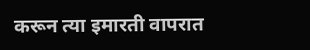करून त्या इमारती वापरात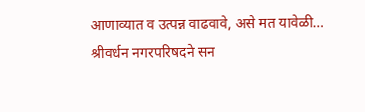आणाव्यात व उत्पन्न वाढवावे, असे मत यावेळी…
श्रीवर्धन नगरपरिषदने सन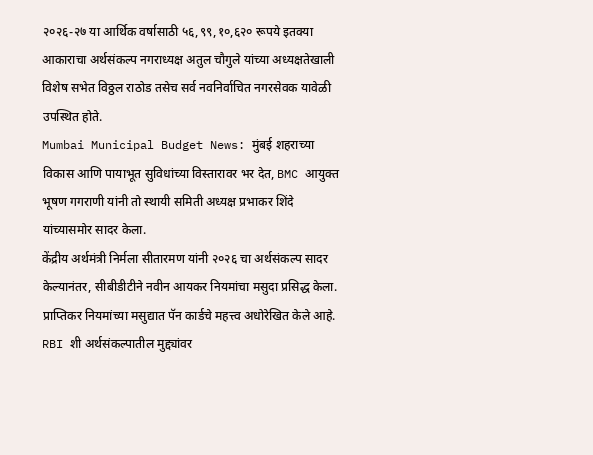२०२६-२७ या आर्थिक वर्षासाठी ५६,९९,१०,६२० रूपये इतक्या आकाराचा अर्थसंकल्प नगराध्यक्ष अतुल चौगुले यांच्या अध्यक्षतेखाली विशेष सभेत विठ्ठल राठोड तसेच सर्व नवनिर्वाचित नगरसेवक यावेळी उपस्थित होते.
Mumbai Municipal Budget News: मुंबई शहराच्या विकास आणि पायाभूत सुविधांच्या विस्तारावर भर देत, BMC आयुक्त भूषण गगराणी यांनी तो स्थायी समिती अध्यक्ष प्रभाकर शिंदे यांच्यासमोर सादर केला.
केंद्रीय अर्थमंत्री निर्मला सीतारमण यांनी २०२६ चा अर्थसंकल्प सादर केल्यानंतर, सीबीडीटीने नवीन आयकर नियमांचा मसुदा प्रसिद्ध केला. प्राप्तिकर नियमांच्या मसुद्यात पॅन कार्डचे महत्त्व अधोरेखित केले आहे.
RBI शी अर्थसंकल्पातील मुद्द्यांवर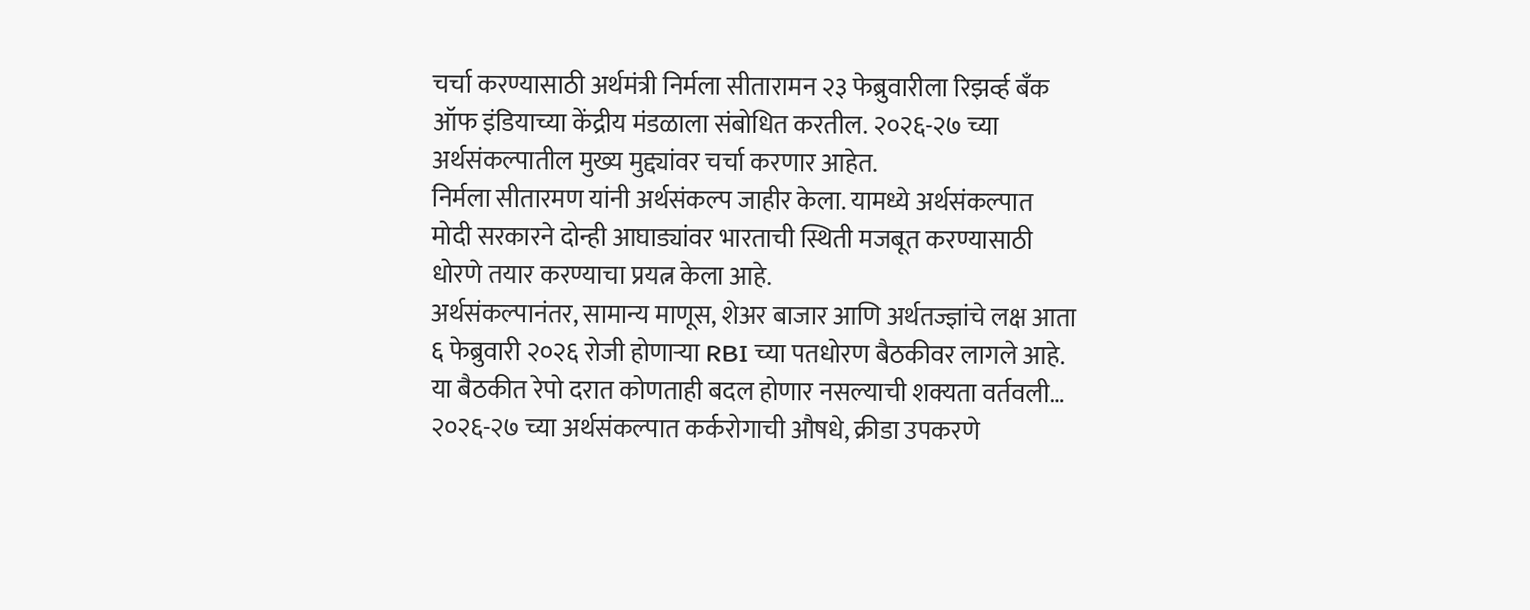चर्चा करण्यासाठी अर्थमंत्री निर्मला सीतारामन २३ फेब्रुवारीला रिझर्व्ह बँक ऑफ इंडियाच्या केंद्रीय मंडळाला संबोधित करतील. २०२६-२७ च्या अर्थसंकल्पातील मुख्य मुद्द्यांवर चर्चा करणार आहेत.
निर्मला सीतारमण यांनी अर्थसंकल्प जाहीर केला. यामध्ये अर्थसंकल्पात मोदी सरकारने दोन्ही आघाड्यांवर भारताची स्थिती मजबूत करण्यासाठी धोरणे तयार करण्याचा प्रयत्न केला आहे.
अर्थसंकल्पानंतर, सामान्य माणूस, शेअर बाजार आणि अर्थतज्ज्ञांचे लक्ष आता ६ फेब्रुवारी २०२६ रोजी होणाऱ्या RBI च्या पतधोरण बैठकीवर लागले आहे. या बैठकीत रेपो दरात कोणताही बदल होणार नसल्याची शक्यता वर्तवली…
२०२६-२७ च्या अर्थसंकल्पात कर्करोगाची औषधे, क्रीडा उपकरणे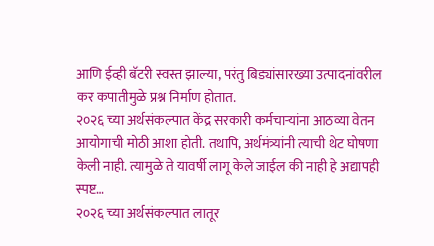आणि ईव्ही बॅटरी स्वस्त झाल्या, परंतु बिड्यांसारख्या उत्पादनांवरील कर कपातीमुळे प्रश्न निर्माण होतात.
२०२६ च्या अर्थसंकल्पात केंद्र सरकारी कर्मचाऱ्यांना आठव्या वेतन आयोगाची मोठी आशा होती. तथापि, अर्थमंत्र्यांनी त्याची थेट घोषणा केली नाही. त्यामुळे ते यावर्षी लागू केले जाईल की नाही हे अद्यापही स्पष्ट…
२०२६ च्या अर्थसंकल्पात लातूर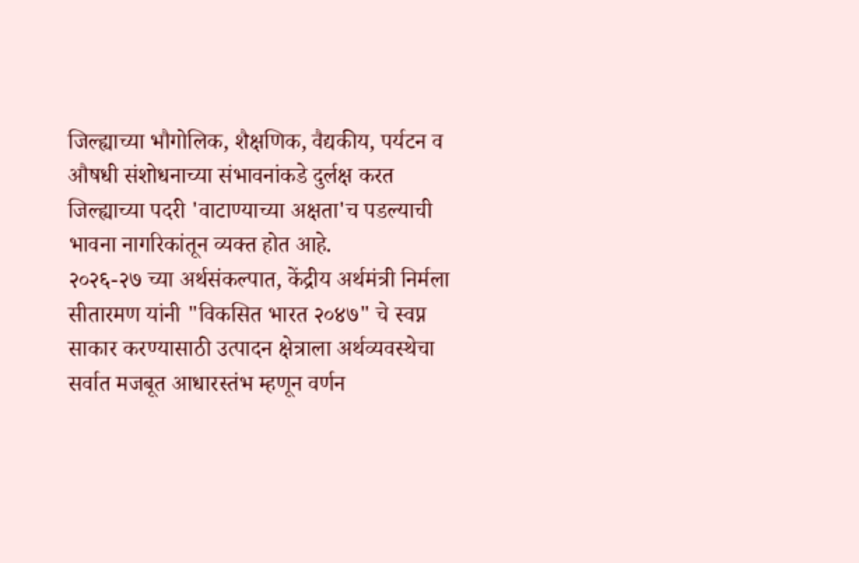जिल्ह्याच्या भौगोलिक, शैक्षणिक, वैद्यकीय, पर्यटन व औषधी संशोधनाच्या संभावनांकडे दुर्लक्ष करत जिल्ह्याच्या पदरी 'वाटाण्याच्या अक्षता'च पडल्याची भावना नागरिकांतून व्यक्त होत आहे.
२०२६-२७ च्या अर्थसंकल्पात, केंद्रीय अर्थमंत्री निर्मला सीतारमण यांनी "विकसित भारत २०४७" चे स्वप्न साकार करण्यासाठी उत्पादन क्षेत्राला अर्थव्यवस्थेचा सर्वात मजबूत आधारस्तंभ म्हणून वर्णन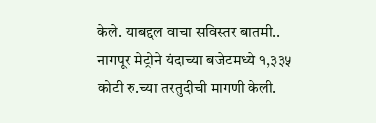केले. याबद्दल वाचा सविस्तर बातमी..
नागपूर मेट्रोने यंदाच्या बजेटमध्ये १,३३५ कोटी रु.च्या तरतुदीची मागणी केली.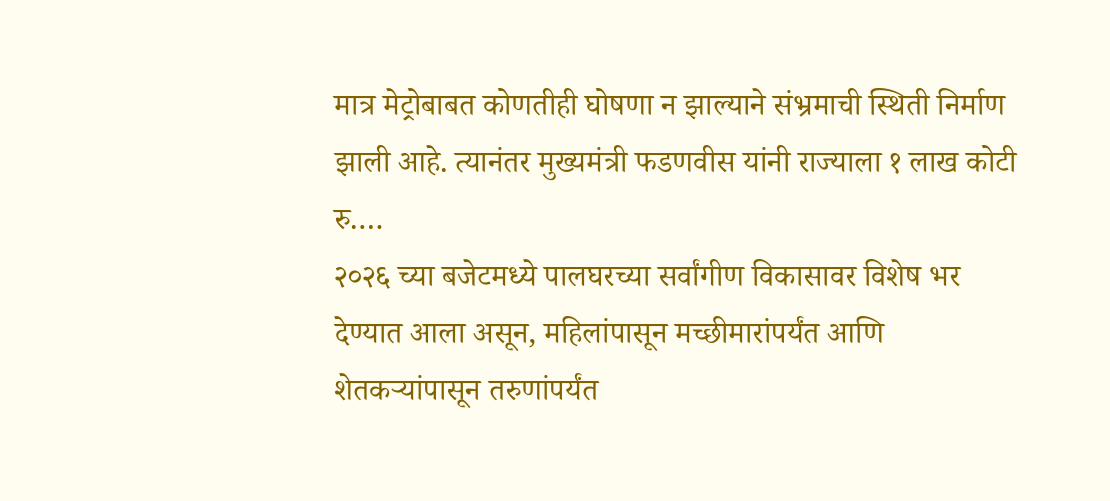मात्र मेट्रोबाबत कोणतीही घोषणा न झाल्याने संभ्रमाची स्थिती निर्माण झाली आहे. त्यानंतर मुख्यमंत्री फडणवीस यांनी राज्याला १ लाख कोटी रु.…
२०२६ च्या बजेटमध्ये पालघरच्या सर्वांगीण विकासावर विशेष भर देण्यात आला असून, महिलांपासून मच्छीमारांपर्यंत आणि शेतकऱ्यांपासून तरुणांपर्यंत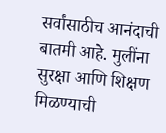सर्वांसाठीच आनंदाची बातमी आहे. मुलींना सुरक्षा आणि शिक्षण मिळण्याची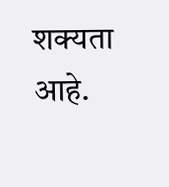शक्यता आहे.